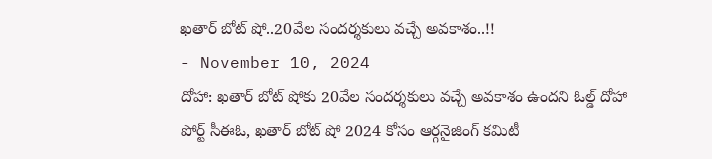ఖతార్ బోట్ షో..20వేల సందర్శకులు వచ్చే అవకాశం..!!
- November 10, 2024
దోహా: ఖతార్ బోట్ షోకు 20వేల సందర్శకులు వచ్చే అవకాశం ఉందని ఓల్డ్ దోహా పోర్ట్ సీఈఓ, ఖతార్ బోట్ షో 2024 కోసం ఆర్గనైజింగ్ కమిటీ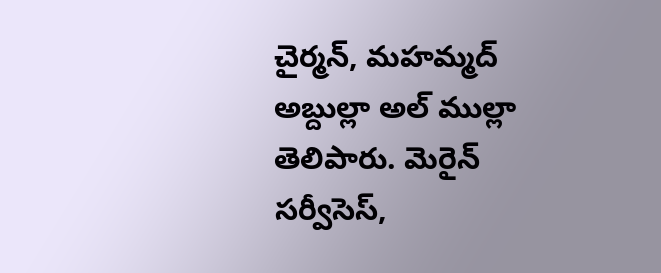చైర్మన్, మహమ్మద్ అబ్దుల్లా అల్ ముల్లా తెలిపారు. మెరైన్ సర్వీసెస్,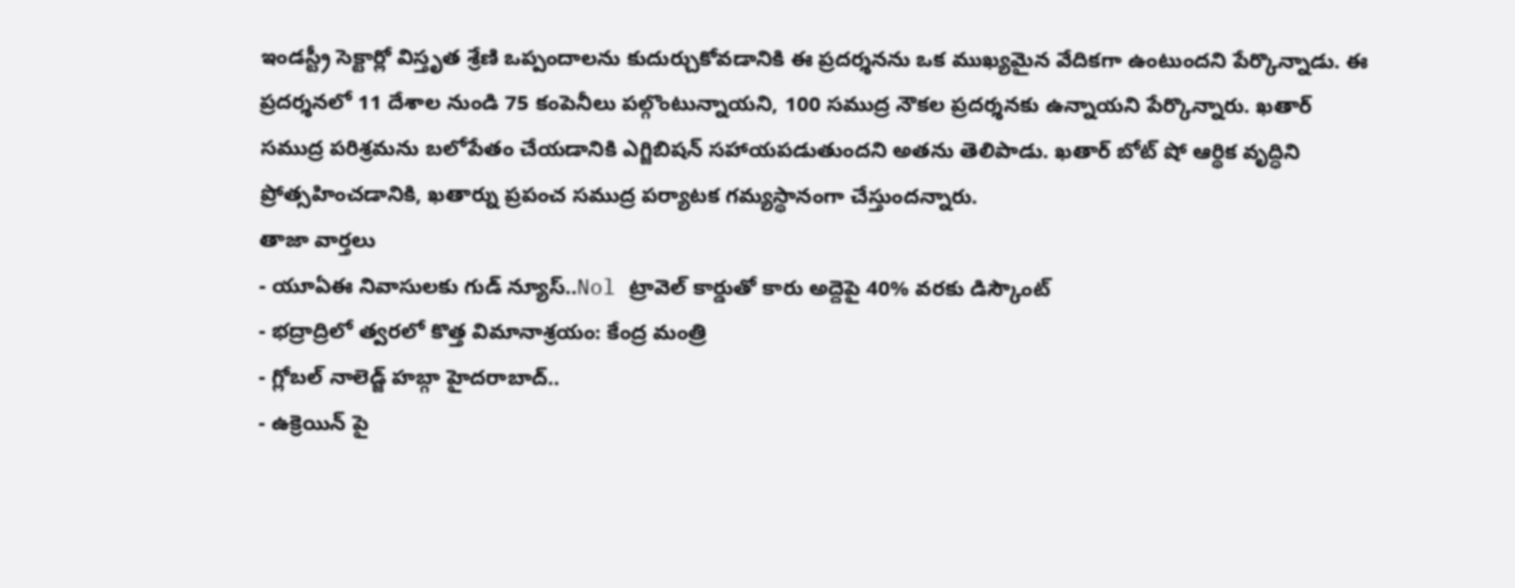ఇండస్ట్రీ సెక్టార్లో విస్తృత శ్రేణి ఒప్పందాలను కుదుర్చుకోవడానికి ఈ ప్రదర్శనను ఒక ముఖ్యమైన వేదికగా ఉంటుందని పేర్కొన్నాడు. ఈ ప్రదర్శనలో 11 దేశాల నుండి 75 కంపెనీలు పల్గొంటున్నాయని, 100 సముద్ర నౌకల ప్రదర్శనకు ఉన్నాయని పేర్కొన్నారు. ఖతార్ సముద్ర పరిశ్రమను బలోపేతం చేయడానికి ఎగ్జిబిషన్ సహాయపడుతుందని అతను తెలిపాడు. ఖతార్ బోట్ షో ఆర్థిక వృద్ధిని ప్రోత్సహించడానికి, ఖతార్ను ప్రపంచ సముద్ర పర్యాటక గమ్యస్థానంగా చేస్తుందన్నారు.
తాజా వార్తలు
- యూఏఈ నివాసులకు గుడ్ న్యూస్..Nol ట్రావెల్ కార్డుతో కారు అద్దెపై 40% వరకు డిస్కౌంట్
- భద్రాద్రిలో త్వరలో కొత్త విమానాశ్రయం: కేంద్ర మంత్రి
- గ్లోబల్ నాలెడ్జ్ హబ్గా హైదరాబాద్..
- ఉక్రెయిన్ పై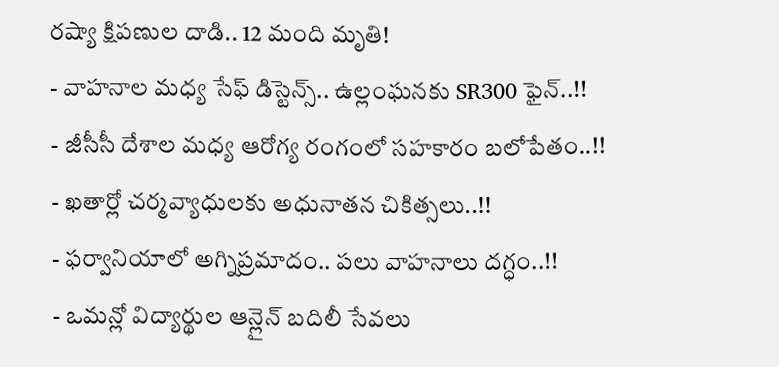రష్యా క్షిపణుల దాడి.. 12 మంది మృతి!
- వాహనాల మధ్య సేఫ్ డిస్టెన్స్.. ఉల్లంఘనకు SR300 ఫైన్..!!
- జీసీసీ దేశాల మధ్య ఆరోగ్య రంగంలో సహకారం బలోపేతం..!!
- ఖతార్లో చర్మవ్యాధులకు అధునాతన చికిత్సలు..!!
- ఫర్వానియాలో అగ్నిప్రమాదం.. పలు వాహనాలు దగ్ధం..!!
- ఒమన్లో విద్యార్థుల ఆన్లైన్ బదిలీ సేవలు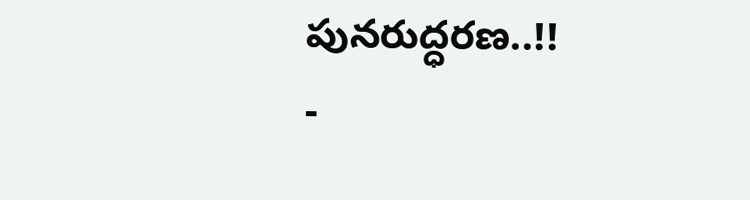పునరుద్ధరణ..!!
-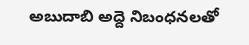అబుదాబి అద్దె నిబంధనలతో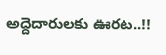అద్దెదారులకు ఊరట..!!